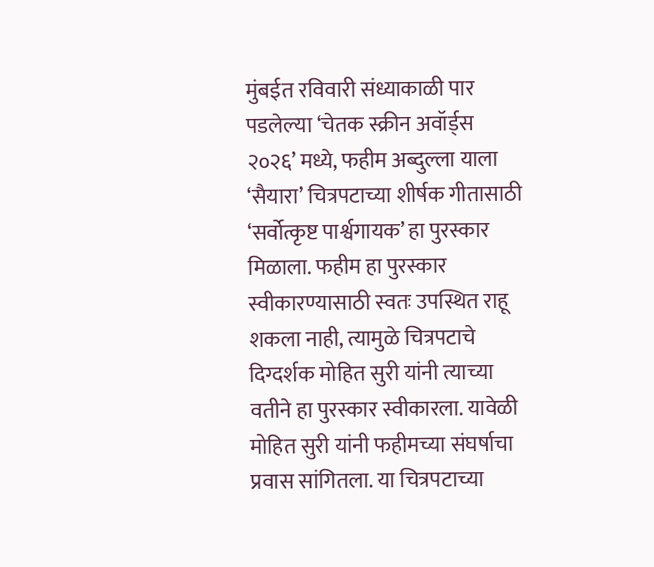मुंबईत रविवारी संध्याकाळी पार पडलेल्या ‘चेतक स्क्रीन अवॉर्ड्स २०२६’ मध्ये, फहीम अब्दुल्ला याला ‘सैयारा’ चित्रपटाच्या शीर्षक गीतासाठी ‘सर्वोत्कृष्ट पार्श्वगायक’ हा पुरस्कार मिळाला. फहीम हा पुरस्कार स्वीकारण्यासाठी स्वतः उपस्थित राहू शकला नाही, त्यामुळे चित्रपटाचे दिग्दर्शक मोहित सुरी यांनी त्याच्या वतीने हा पुरस्कार स्वीकारला. यावेळी मोहित सुरी यांनी फहीमच्या संघर्षाचा प्रवास सांगितला. या चित्रपटाच्या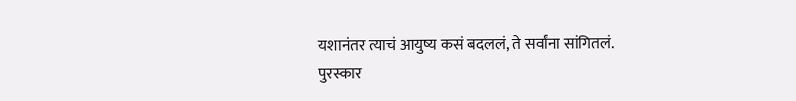यशानंतर त्याचं आयुष्य कसं बदललं, ते सर्वांना सांगितलं.
पुरस्कार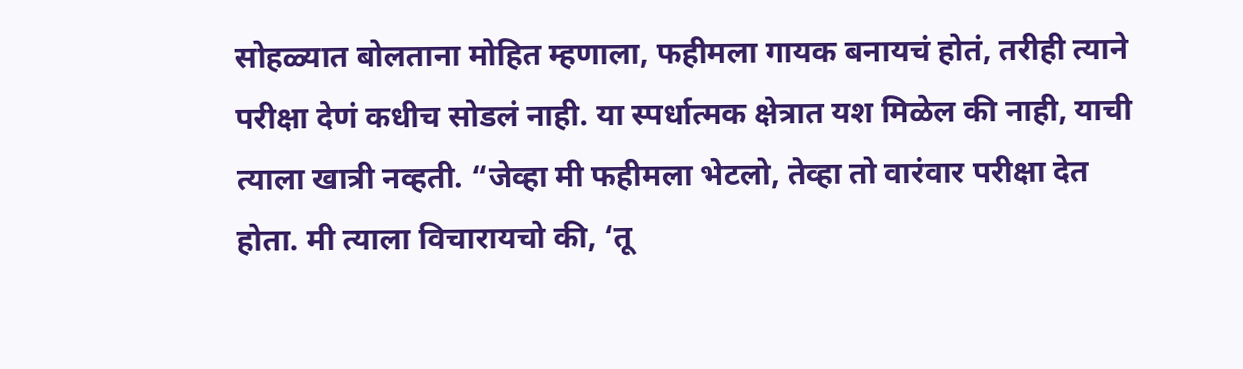सोहळ्यात बोलताना मोहित म्हणाला, फहीमला गायक बनायचं होतं, तरीही त्याने परीक्षा देणं कधीच सोडलं नाही. या स्पर्धात्मक क्षेत्रात यश मिळेल की नाही, याची त्याला खात्री नव्हती. “जेव्हा मी फहीमला भेटलो, तेव्हा तो वारंवार परीक्षा देत होता. मी त्याला विचारायचो की, ‘तू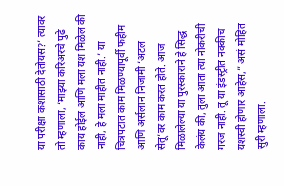या परीक्षा कशासाठी देतोयस?’ त्यावर तो म्हणाला, ‘माझ्या करिअरचे पुढे काय होईल आणि मला यश मिळेल की नाही, हे मला माहीत नाही.’ या चित्रपटात काम मिळण्यापूर्वी फहीम आणि अर्सलान निजामी ‘अटल सेतू’वर काम करत होते. आज मिळालेल्या या पुरस्काराने हे सिद्ध केलंय की, तुला आता त्या नोकरीची गरज नाही. तू या इंडस्ट्रीत नक्कीच यशस्वी होणार आहेस,” असं मोहित सुरी म्हणाला.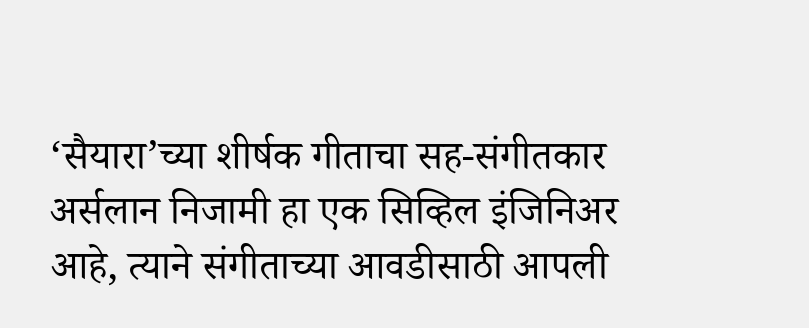‘सैयारा’च्या शीर्षक गीताचा सह-संगीतकार अर्सलान निजामी हा एक सिव्हिल इंजिनिअर आहे, त्याने संगीताच्या आवडीसाठी आपली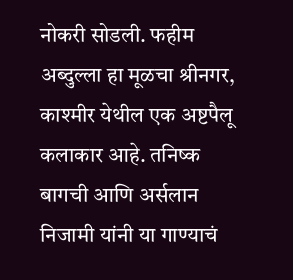नोकरी सोडली. फहीम अब्दुल्ला हा मूळचा श्रीनगर, काश्मीर येथील एक अष्टपैलू कलाकार आहे. तनिष्क बागची आणि अर्सलान निजामी यांनी या गाण्याचं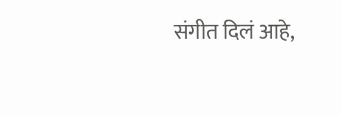संगीत दिलं आहे,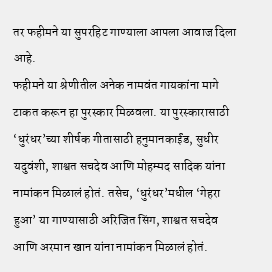तर फहीमने या सुपरहिट गाण्याला आपला आवाज दिला आहे.
फहीमने या श्रेणीतील अनेक नामवंत गायकांना मागे टाकत करून हा पुरस्कार मिळवला. या पुरस्कारासाठी ‘धुरंधर’च्या शीर्षक गीतासाठी हनुमानकाईंड, सुधीर यदुवंशी, शाश्वत सचदेव आणि मोहम्मद सादिक यांना नामांकन मिळालं होतं. तसेच, ‘धुरंधर’मधील ‘गेहरा हुआ’ या गाण्यासाठी अरिजित सिंग, शाश्वत सचदेव आणि अरमान खान यांना नामांकन मिळालं होतं.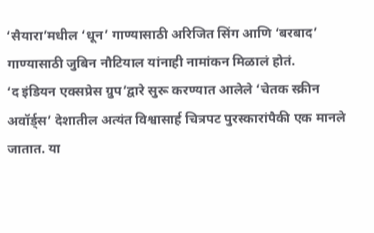‘सैयारा’मधील ‘धून’ गाण्यासाठी अरिजित सिंग आणि ‘बरबाद’ गाण्यासाठी जुबिन नौटियाल यांनाही नामांकन मिळालं होतं.
‘द इंडियन एक्सप्रेस ग्रुप’द्वारे सुरू करण्यात आलेले ‘चेतक स्क्रीन अवॉर्ड्स’ देशातील अत्यंत विश्वासार्ह चित्रपट पुरस्कारांपैकी एक मानले जातात. या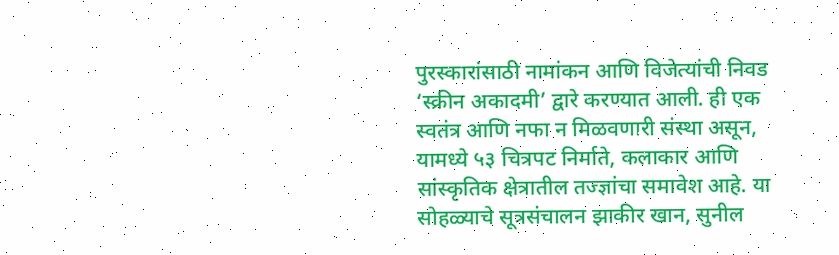पुरस्कारांसाठी नामांकन आणि विजेत्यांची निवड ‘स्क्रीन अकादमी’ द्वारे करण्यात आली. ही एक स्वतंत्र आणि नफा न मिळवणारी संस्था असून, यामध्ये ५३ चित्रपट निर्माते, कलाकार आणि सांस्कृतिक क्षेत्रातील तज्ज्ञांचा समावेश आहे. या सोहळ्याचे सूत्रसंचालन झाकीर खान, सुनील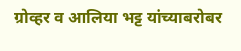ग्रोव्हर व आलिया भट्ट यांच्याबरोबर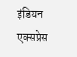इंडियन एक्सप्रेस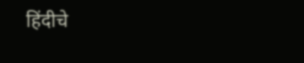हिंदीचे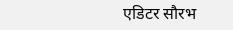एडिटर सौरभ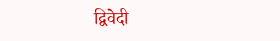द्विवेदी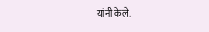यांनी केले.